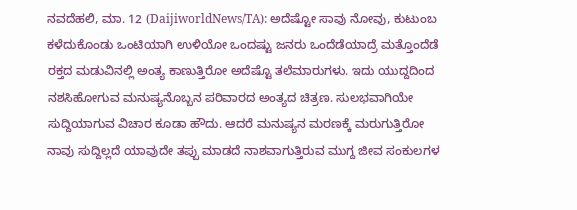ನವದೆಹಲಿ, ಮಾ. 12 (DaijiworldNews/TA): ಅದೆಷ್ಟೋ ಸಾವು ನೋವು, ಕುಟುಂಬ ಕಳೆದುಕೊಂಡು ಒಂಟಿಯಾಗಿ ಉಳಿಯೋ ಒಂದಷ್ಟು ಜನರು ಒಂದೆಡೆಯಾದ್ರೆ ಮತ್ತೊಂದೆಡೆ ರಕ್ತದ ಮಡುವಿನಲ್ಲಿ ಅಂತ್ಯ ಕಾಣುತ್ತಿರೋ ಅದೆಷ್ಟೊ ತಲೆಮಾರುಗಳು. ಇದು ಯುದ್ದದಿಂದ ನಶಸಿಹೋಗುವ ಮನುಷ್ಯನೊಬ್ಬನ ಪರಿವಾರದ ಅಂತ್ಯದ ಚಿತ್ರಣ. ಸುಲಭವಾಗಿಯೇ ಸುದ್ದಿಯಾಗುವ ವಿಚಾರ ಕೂಡಾ ಹೌದು. ಆದರೆ ಮನುಷ್ಯನ ಮರಣಕ್ಕೆ ಮರುಗುತ್ತಿರೋ ನಾವು ಸುದ್ದಿಲ್ಲದೆ ಯಾವುದೇ ತಪ್ಪು ಮಾಡದೆ ನಾಶವಾಗುತ್ತಿರುವ ಮುಗ್ದ ಜೀವ ಸಂಕುಲಗಳ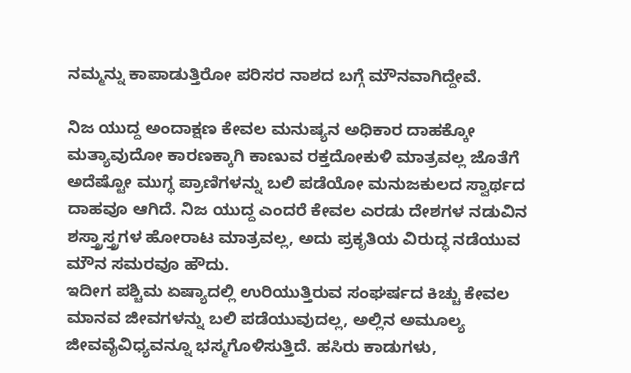ನಮ್ಮನ್ನು ಕಾಪಾಡುತ್ತಿರೋ ಪರಿಸರ ನಾಶದ ಬಗ್ಗೆ ಮೌನವಾಗಿದ್ದೇವೆ.

ನಿಜ ಯುದ್ದ ಅಂದಾಕ್ಷಣ ಕೇವಲ ಮನುಷ್ಯನ ಅಧಿಕಾರ ದಾಹಕ್ಕೋ ಮತ್ಯಾವುದೋ ಕಾರಣಕ್ಕಾಗಿ ಕಾಣುವ ರಕ್ತದೋಕುಳಿ ಮಾತ್ರವಲ್ಲ ಜೊತೆಗೆ ಅದೆಷ್ಟೋ ಮುಗ್ಧ ಪ್ರಾಣಿಗಳನ್ನು ಬಲಿ ಪಡೆಯೋ ಮನುಜಕುಲದ ಸ್ವಾರ್ಥದ ದಾಹವೂ ಆಗಿದೆ. ನಿಜ ಯುದ್ದ ಎಂದರೆ ಕೇವಲ ಎರಡು ದೇಶಗಳ ನಡುವಿನ ಶಸ್ತ್ರಾಸ್ತ್ರಗಳ ಹೋರಾಟ ಮಾತ್ರವಲ್ಲ, ಅದು ಪ್ರಕೃತಿಯ ವಿರುದ್ಧ ನಡೆಯುವ ಮೌನ ಸಮರವೂ ಹೌದು.
ಇದೀಗ ಪಶ್ಚಿಮ ಏಷ್ಯಾದಲ್ಲಿ ಉರಿಯುತ್ತಿರುವ ಸಂಘರ್ಷದ ಕಿಚ್ಚು ಕೇವಲ ಮಾನವ ಜೀವಗಳನ್ನು ಬಲಿ ಪಡೆಯುವುದಲ್ಲ, ಅಲ್ಲಿನ ಅಮೂಲ್ಯ ಜೀವವೈವಿಧ್ಯವನ್ನೂ ಭಸ್ಮಗೊಳಿಸುತ್ತಿದೆ. ಹಸಿರು ಕಾಡುಗಳು,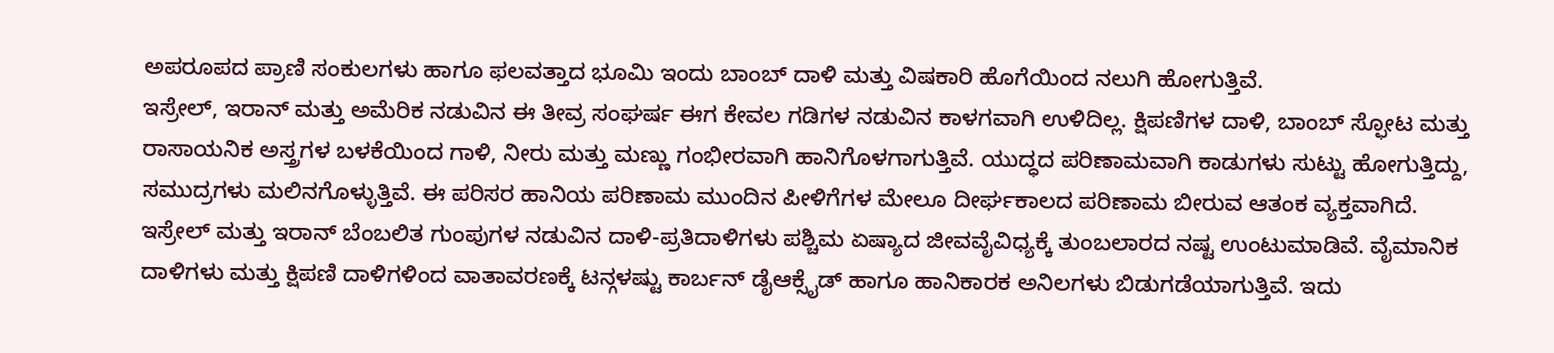ಅಪರೂಪದ ಪ್ರಾಣಿ ಸಂಕುಲಗಳು ಹಾಗೂ ಫಲವತ್ತಾದ ಭೂಮಿ ಇಂದು ಬಾಂಬ್ ದಾಳಿ ಮತ್ತು ವಿಷಕಾರಿ ಹೊಗೆಯಿಂದ ನಲುಗಿ ಹೋಗುತ್ತಿವೆ.
ಇಸ್ರೇಲ್, ಇರಾನ್ ಮತ್ತು ಅಮೆರಿಕ ನಡುವಿನ ಈ ತೀವ್ರ ಸಂಘರ್ಷ ಈಗ ಕೇವಲ ಗಡಿಗಳ ನಡುವಿನ ಕಾಳಗವಾಗಿ ಉಳಿದಿಲ್ಲ. ಕ್ಷಿಪಣಿಗಳ ದಾಳಿ, ಬಾಂಬ್ ಸ್ಫೋಟ ಮತ್ತು ರಾಸಾಯನಿಕ ಅಸ್ತ್ರಗಳ ಬಳಕೆಯಿಂದ ಗಾಳಿ, ನೀರು ಮತ್ತು ಮಣ್ಣು ಗಂಭೀರವಾಗಿ ಹಾನಿಗೊಳಗಾಗುತ್ತಿವೆ. ಯುದ್ಧದ ಪರಿಣಾಮವಾಗಿ ಕಾಡುಗಳು ಸುಟ್ಟು ಹೋಗುತ್ತಿದ್ದು, ಸಮುದ್ರಗಳು ಮಲಿನಗೊಳ್ಳುತ್ತಿವೆ. ಈ ಪರಿಸರ ಹಾನಿಯ ಪರಿಣಾಮ ಮುಂದಿನ ಪೀಳಿಗೆಗಳ ಮೇಲೂ ದೀರ್ಘಕಾಲದ ಪರಿಣಾಮ ಬೀರುವ ಆತಂಕ ವ್ಯಕ್ತವಾಗಿದೆ.
ಇಸ್ರೇಲ್ ಮತ್ತು ಇರಾನ್ ಬೆಂಬಲಿತ ಗುಂಪುಗಳ ನಡುವಿನ ದಾಳಿ-ಪ್ರತಿದಾಳಿಗಳು ಪಶ್ಚಿಮ ಏಷ್ಯಾದ ಜೀವವೈವಿಧ್ಯಕ್ಕೆ ತುಂಬಲಾರದ ನಷ್ಟ ಉಂಟುಮಾಡಿವೆ. ವೈಮಾನಿಕ ದಾಳಿಗಳು ಮತ್ತು ಕ್ಷಿಪಣಿ ದಾಳಿಗಳಿಂದ ವಾತಾವರಣಕ್ಕೆ ಟನ್ಗಳಷ್ಟು ಕಾರ್ಬನ್ ಡೈಆಕ್ಸೈಡ್ ಹಾಗೂ ಹಾನಿಕಾರಕ ಅನಿಲಗಳು ಬಿಡುಗಡೆಯಾಗುತ್ತಿವೆ. ಇದು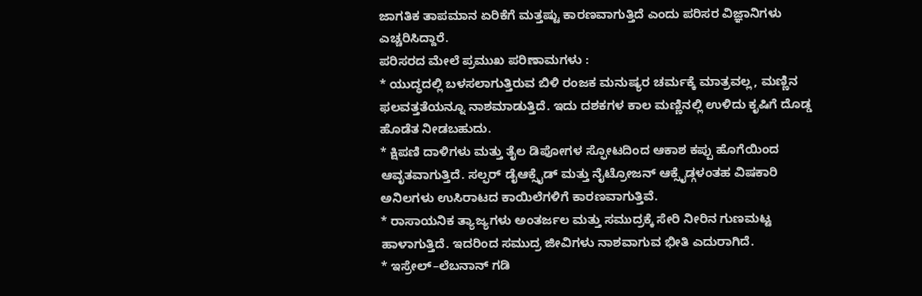ಜಾಗತಿಕ ತಾಪಮಾನ ಏರಿಕೆಗೆ ಮತ್ತಷ್ಟು ಕಾರಣವಾಗುತ್ತಿದೆ ಎಂದು ಪರಿಸರ ವಿಜ್ಞಾನಿಗಳು ಎಚ್ಚರಿಸಿದ್ದಾರೆ.
ಪರಿಸರದ ಮೇಲೆ ಪ್ರಮುಖ ಪರಿಣಾಮಗಳು :
* ಯುದ್ಧದಲ್ಲಿ ಬಳಸಲಾಗುತ್ತಿರುವ ಬಿಳಿ ರಂಜಕ ಮನುಷ್ಯರ ಚರ್ಮಕ್ಕೆ ಮಾತ್ರವಲ್ಲ, ಮಣ್ಣಿನ ಫಲವತ್ತತೆಯನ್ನೂ ನಾಶಮಾಡುತ್ತಿದೆ. ಇದು ದಶಕಗಳ ಕಾಲ ಮಣ್ಣಿನಲ್ಲಿ ಉಳಿದು ಕೃಷಿಗೆ ದೊಡ್ಡ ಹೊಡೆತ ನೀಡಬಹುದು.
* ಕ್ಷಿಪಣಿ ದಾಳಿಗಳು ಮತ್ತು ತೈಲ ಡಿಪೋಗಳ ಸ್ಫೋಟದಿಂದ ಆಕಾಶ ಕಪ್ಪು ಹೊಗೆಯಿಂದ ಆವೃತವಾಗುತ್ತಿದೆ. ಸಲ್ಫರ್ ಡೈಆಕ್ಸೈಡ್ ಮತ್ತು ನೈಟ್ರೋಜನ್ ಆಕ್ಸೈಡ್ಗಳಂತಹ ವಿಷಕಾರಿ ಅನಿಲಗಳು ಉಸಿರಾಟದ ಕಾಯಿಲೆಗಳಿಗೆ ಕಾರಣವಾಗುತ್ತಿವೆ.
* ರಾಸಾಯನಿಕ ತ್ಯಾಜ್ಯಗಳು ಅಂತರ್ಜಲ ಮತ್ತು ಸಮುದ್ರಕ್ಕೆ ಸೇರಿ ನೀರಿನ ಗುಣಮಟ್ಟ ಹಾಳಾಗುತ್ತಿದೆ. ಇದರಿಂದ ಸಮುದ್ರ ಜೀವಿಗಳು ನಾಶವಾಗುವ ಭೀತಿ ಎದುರಾಗಿದೆ.
* ಇಸ್ರೇಲ್–ಲೆಬನಾನ್ ಗಡಿ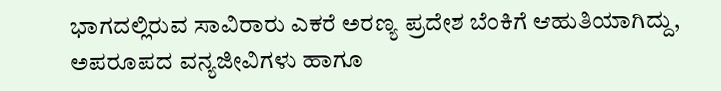ಭಾಗದಲ್ಲಿರುವ ಸಾವಿರಾರು ಎಕರೆ ಅರಣ್ಯ ಪ್ರದೇಶ ಬೆಂಕಿಗೆ ಆಹುತಿಯಾಗಿದ್ದು, ಅಪರೂಪದ ವನ್ಯಜೀವಿಗಳು ಹಾಗೂ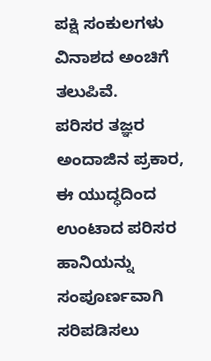ಪಕ್ಷಿ ಸಂಕುಲಗಳು ವಿನಾಶದ ಅಂಚಿಗೆ ತಲುಪಿವೆ.
ಪರಿಸರ ತಜ್ಞರ ಅಂದಾಜಿನ ಪ್ರಕಾರ, ಈ ಯುದ್ಧದಿಂದ ಉಂಟಾದ ಪರಿಸರ ಹಾನಿಯನ್ನು ಸಂಪೂರ್ಣವಾಗಿ ಸರಿಪಡಿಸಲು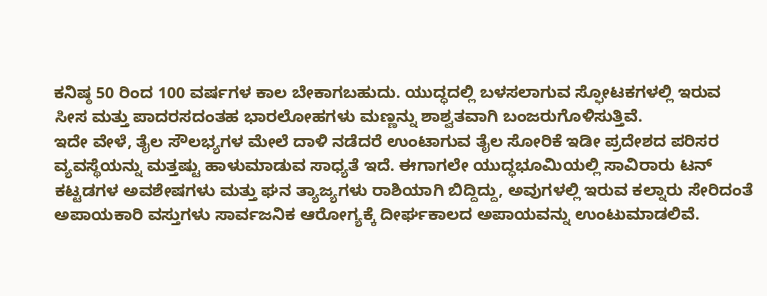ಕನಿಷ್ಠ 50 ರಿಂದ 100 ವರ್ಷಗಳ ಕಾಲ ಬೇಕಾಗಬಹುದು. ಯುದ್ಧದಲ್ಲಿ ಬಳಸಲಾಗುವ ಸ್ಫೋಟಕಗಳಲ್ಲಿ ಇರುವ ಸೀಸ ಮತ್ತು ಪಾದರಸದಂತಹ ಭಾರಲೋಹಗಳು ಮಣ್ಣನ್ನು ಶಾಶ್ವತವಾಗಿ ಬಂಜರುಗೊಳಿಸುತ್ತಿವೆ.
ಇದೇ ವೇಳೆ, ತೈಲ ಸೌಲಭ್ಯಗಳ ಮೇಲೆ ದಾಳಿ ನಡೆದರೆ ಉಂಟಾಗುವ ತೈಲ ಸೋರಿಕೆ ಇಡೀ ಪ್ರದೇಶದ ಪರಿಸರ ವ್ಯವಸ್ಥೆಯನ್ನು ಮತ್ತಷ್ಟು ಹಾಳುಮಾಡುವ ಸಾಧ್ಯತೆ ಇದೆ. ಈಗಾಗಲೇ ಯುದ್ಧಭೂಮಿಯಲ್ಲಿ ಸಾವಿರಾರು ಟನ್ ಕಟ್ಟಡಗಳ ಅವಶೇಷಗಳು ಮತ್ತು ಘನ ತ್ಯಾಜ್ಯಗಳು ರಾಶಿಯಾಗಿ ಬಿದ್ದಿದ್ದು, ಅವುಗಳಲ್ಲಿ ಇರುವ ಕಲ್ನಾರು ಸೇರಿದಂತೆ ಅಪಾಯಕಾರಿ ವಸ್ತುಗಳು ಸಾರ್ವಜನಿಕ ಆರೋಗ್ಯಕ್ಕೆ ದೀರ್ಘಕಾಲದ ಅಪಾಯವನ್ನು ಉಂಟುಮಾಡಲಿವೆ.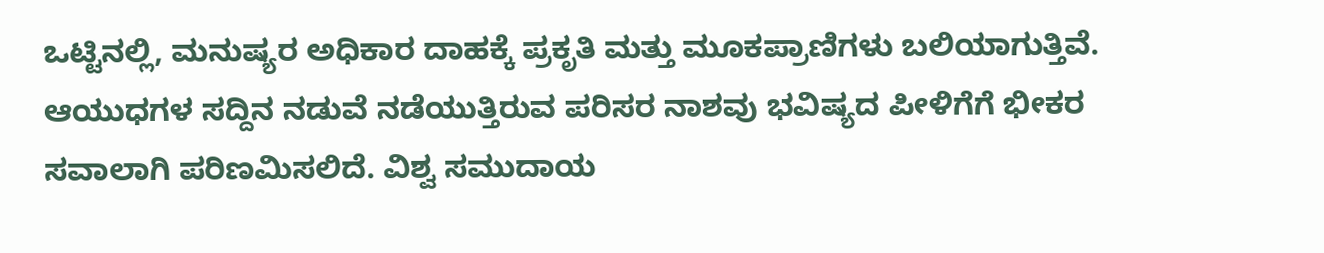ಒಟ್ಟಿನಲ್ಲಿ, ಮನುಷ್ಯರ ಅಧಿಕಾರ ದಾಹಕ್ಕೆ ಪ್ರಕೃತಿ ಮತ್ತು ಮೂಕಪ್ರಾಣಿಗಳು ಬಲಿಯಾಗುತ್ತಿವೆ. ಆಯುಧಗಳ ಸದ್ದಿನ ನಡುವೆ ನಡೆಯುತ್ತಿರುವ ಪರಿಸರ ನಾಶವು ಭವಿಷ್ಯದ ಪೀಳಿಗೆಗೆ ಭೀಕರ ಸವಾಲಾಗಿ ಪರಿಣಮಿಸಲಿದೆ. ವಿಶ್ವ ಸಮುದಾಯ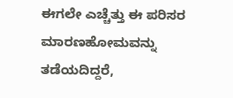ಈಗಲೇ ಎಚ್ಚೆತ್ತು ಈ ಪರಿಸರ ಮಾರಣಹೋಮವನ್ನು ತಡೆಯದಿದ್ದರೆ,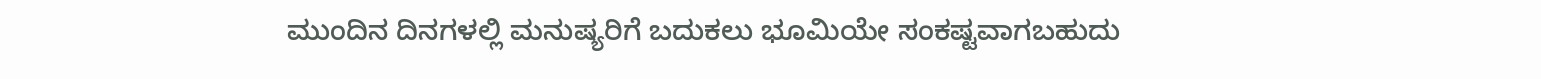ಮುಂದಿನ ದಿನಗಳಲ್ಲಿ ಮನುಷ್ಯರಿಗೆ ಬದುಕಲು ಭೂಮಿಯೇ ಸಂಕಷ್ಟವಾಗಬಹುದು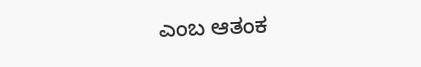ಎಂಬ ಆತಂಕ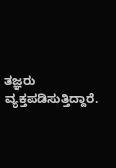ತಜ್ಞರು ವ್ಯಕ್ತಪಡಿಸುತ್ತಿದ್ದಾರೆ.